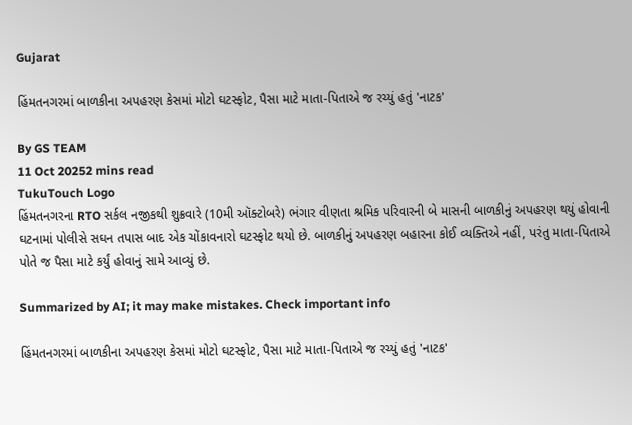Gujarat

હિંમતનગરમાં બાળકીના અપહરણ કેસમાં મોટો ઘટસ્ફોટ, પૈસા માટે માતા-પિતાએ જ રચ્યું હતું 'નાટક'

By GS TEAM
11 Oct 20252 mins read
TukuTouch Logo
હિંમતનગરના RTO સર્કલ નજીકથી શુક્રવારે (10મી ઑક્ટોબરે) ભંગાર વીણતા શ્રમિક પરિવારની બે માસની બાળકીનું અપહરણ થયું હોવાની ઘટનામાં પોલીસે સઘન તપાસ બાદ એક ચોંકાવનારો ઘટસ્ફોટ થયો છે. બાળકીનું અપહરણ બહારના કોઈ વ્યક્તિએ નહીં, પરંતુ માતા-પિતાએ પોતે જ પૈસા માટે કર્યું હોવાનું સામે આવ્યું છે.

Summarized by AI; it may make mistakes. Check important info

હિંમતનગરમાં બાળકીના અપહરણ કેસમાં મોટો ઘટસ્ફોટ, પૈસા માટે માતા-પિતાએ જ રચ્યું હતું 'નાટક'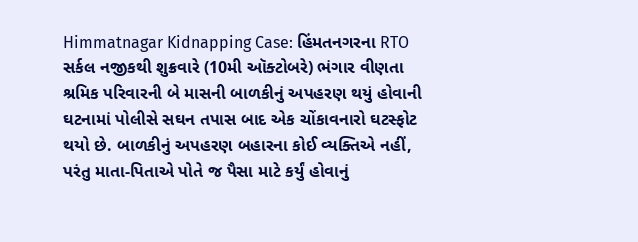Himmatnagar Kidnapping Case: હિંમતનગરના RTO સર્કલ નજીકથી શુક્રવારે (10મી ઑક્ટોબરે) ભંગાર વીણતા શ્રમિક પરિવારની બે માસની બાળકીનું અપહરણ થયું હોવાની ઘટનામાં પોલીસે સઘન તપાસ બાદ એક ચોંકાવનારો ઘટસ્ફોટ થયો છે. બાળકીનું અપહરણ બહારના કોઈ વ્યક્તિએ નહીં, પરંતુ માતા-પિતાએ પોતે જ પૈસા માટે કર્યું હોવાનું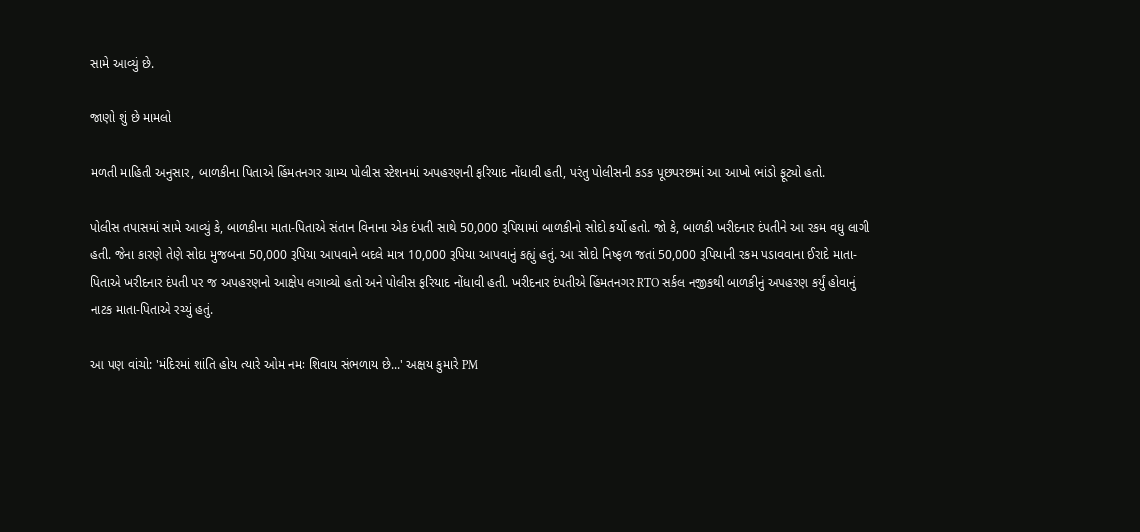સામે આવ્યું છે.

જાણો શું છે મામલો

મળતી માહિતી અનુસાર, બાળકીના પિતાએ હિંમતનગર ગ્રામ્ય પોલીસ સ્ટેશનમાં અપહરણની ફરિયાદ નોંધાવી હતી, પરંતુ પોલીસની કડક પૂછપરછમાં આ આખો ભાંડો ફૂટ્યો હતો.

પોલીસ તપાસમાં સામે આવ્યું કે, બાળકીના માતા-પિતાએ સંતાન વિનાના એક દંપતી સાથે 50,000 રૂપિયામાં બાળકીનો સોદો કર્યો હતો. જો કે, બાળકી ખરીદનાર દંપતીને આ રકમ વધુ લાગી હતી. જેના કારણે તેણે સોદા મુજબના 50,000 રૂપિયા આપવાને બદલે માત્ર 10,000 રૂપિયા આપવાનું કહ્યું હતું. આ સોદો નિષ્ફળ જતાં 50,000 રૂપિયાની રકમ પડાવવાના ઈરાદે માતા-પિતાએ ખરીદનાર દંપતી પર જ અપહરણનો આક્ષેપ લગાવ્યો હતો અને પોલીસ ફરિયાદ નોંધાવી હતી. ખરીદનાર દંપતીએ હિંમતનગર RTO સર્કલ નજીકથી બાળકીનું અપહરણ કર્યું હોવાનું નાટક માતા-પિતાએ રચ્યું હતું.

આ પણ વાંચો: 'મંદિરમાં શાંતિ હોય ત્યારે ઓમ નમઃ શિવાય સંભળાય છે...' અક્ષય કુમારે PM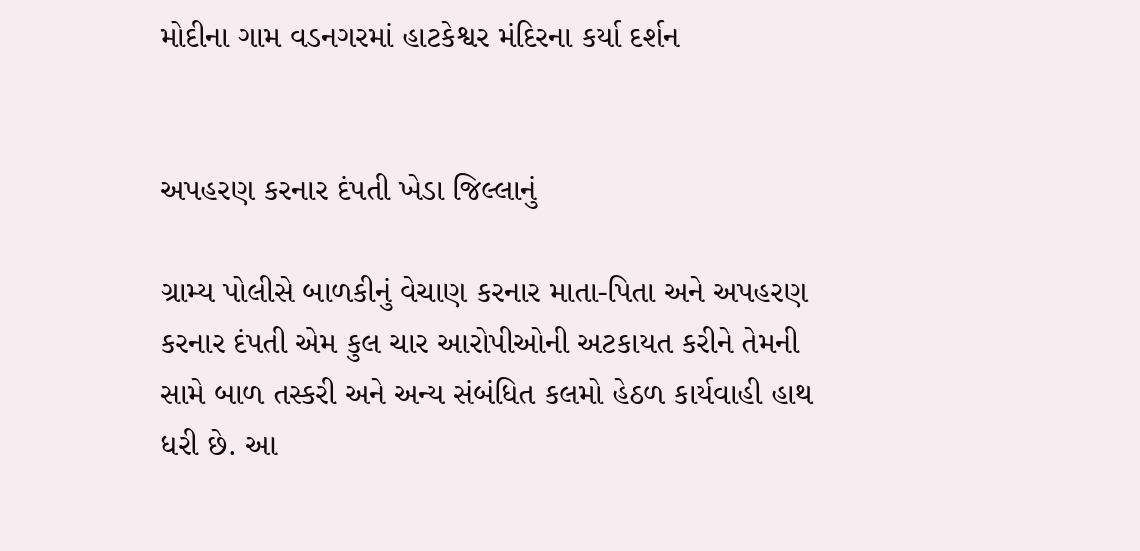મોદીના ગામ વડનગરમાં હાટકેશ્વર મંદિરના કર્યા દર્શન


અપહરણ કરનાર દંપતી ખેડા જિલ્લાનું

ગ્રામ્ય પોલીસે બાળકીનું વેચાણ કરનાર માતા-પિતા અને અપહરણ કરનાર દંપતી એમ કુલ ચાર આરોપીઓની અટકાયત કરીને તેમની સામે બાળ તસ્કરી અને અન્ય સંબંધિત કલમો હેઠળ કાર્યવાહી હાથ ધરી છે. આ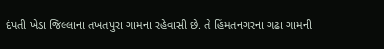દંપતી ખેડા જિલ્લાના તખતપુરા ગામના રહેવાસી છે. તે હિંમતનગરના ગઢા ગામની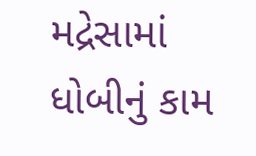મદ્રેસામાં ધોબીનું કામ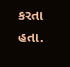કરતા હતા.